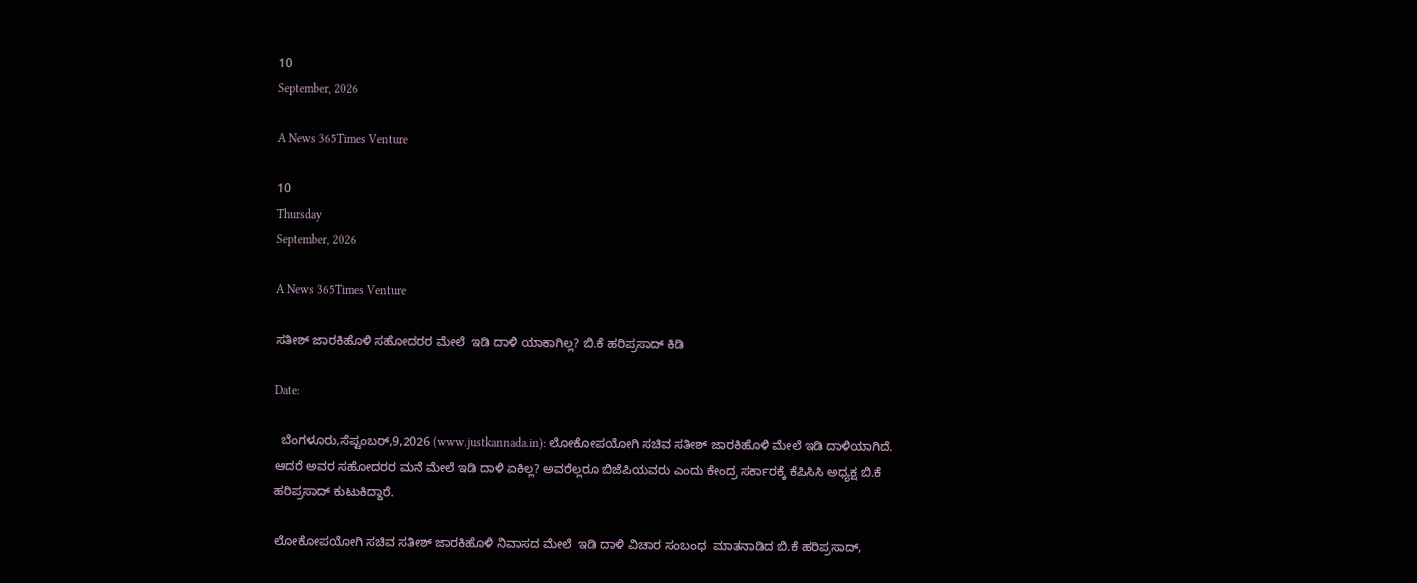10
September, 2026

A News 365Times Venture

10
Thursday
September, 2026

A News 365Times Venture

ಸತೀಶ್ ಜಾರಕಿಹೊಳಿ ಸಹೋದರರ ಮೇಲೆ  ಇಡಿ ದಾಳಿ ಯಾಕಾಗಿಲ್ಲ? ಬಿ.ಕೆ ಹರಿಪ್ರಸಾದ್ ಕಿಡಿ

Date:

  ಬೆಂಗಳೂರು,ಸೆಪ್ಟಂಬರ್,9,2026 (www.justkannada.in): ಲೋಕೋಪಯೋಗಿ ಸಚಿವ ಸತೀಶ್ ಜಾರಕಿಹೊಳಿ ಮೇಲೆ ಇಡಿ ದಾಳಿಯಾಗಿದೆ. ಆದರೆ ಅವರ ಸಹೋದರರ ಮನೆ ಮೇಲೆ ಇಡಿ ದಾಳಿ ಏಕಿಲ್ಲ? ಅವರೆಲ್ಲರೂ ಬಿಜೆಪಿಯವರು ಎಂದು ಕೇಂದ್ರ ಸರ್ಕಾರಕ್ಕೆ ಕೆಪಿಸಿಸಿ ಅಧ್ಯಕ್ಷ ಬಿ.ಕೆ ಹರಿಪ್ರಸಾದ್ ಕುಟುಕಿದ್ದಾರೆ.

ಲೋಕೋಪಯೋಗಿ ಸಚಿವ ಸತೀಶ್ ಜಾರಕಿಹೊಳಿ ನಿವಾಸದ ಮೇಲೆ  ಇಡಿ ದಾಳಿ ವಿಚಾರ ಸಂಬಂಧ  ಮಾತನಾಡಿದ ಬಿ.ಕೆ ಹರಿಪ್ರಸಾದ್,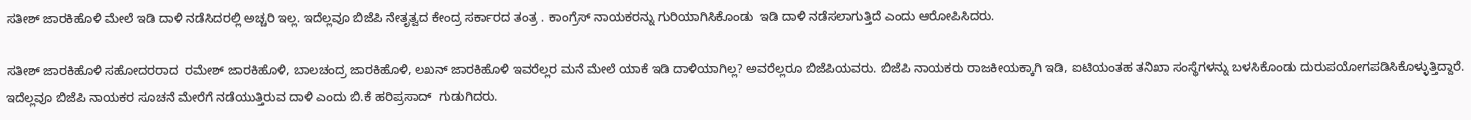ಸತೀಶ್ ಜಾರಕಿಹೊಳಿ ಮೇಲೆ ಇಡಿ ದಾಳಿ ನಡೆಸಿದರಲ್ಲಿ ಅಚ್ಚರಿ ಇಲ್ಲ. ಇದೆಲ್ಲವೂ ಬಿಜೆಪಿ ನೇತೃತ್ವದ ಕೇಂದ್ರ ಸರ್ಕಾರದ ತಂತ್ರ . ಕಾಂಗ್ರೆಸ್ ನಾಯಕರನ್ನು ಗುರಿಯಾಗಿಸಿಕೊಂಡು  ಇಡಿ ದಾಳಿ ನಡೆಸಲಾಗುತ್ತಿದೆ ಎಂದು ಆರೋಪಿಸಿದರು.

ಸತೀಶ್ ಜಾರಕಿಹೊಳಿ ಸಹೋದರರಾದ  ರಮೇಶ್ ಜಾರಕಿಹೊಳಿ, ಬಾಲಚಂದ್ರ ಜಾರಕಿಹೊಳಿ, ಲಖನ್ ಜಾರಕಿಹೊಳಿ ಇವರೆಲ್ಲರ ಮನೆ ಮೇಲೆ ಯಾಕೆ ಇಡಿ ದಾಳಿಯಾಗಿಲ್ಲ? ಅವರೆಲ್ಲರೂ ಬಿಜೆಪಿಯವರು. ಬಿಜೆಪಿ ನಾಯಕರು ರಾಜಕೀಯಕ್ಕಾಗಿ ಇಡಿ, ಐಟಿಯಂತಹ ತನಿಖಾ ಸಂಸ್ಥೆಗಳನ್ನು ಬಳಸಿಕೊಂಡು ದುರುಪಯೋಗಪಡಿಸಿಕೊಳ್ಳುತ್ತಿದ್ದಾರೆ. ಇದೆಲ್ಲವೂ ಬಿಜೆಪಿ ನಾಯಕರ ಸೂಚನೆ ಮೇರೆಗೆ ನಡೆಯುತ್ತಿರುವ ದಾಳಿ ಎಂದು ಬಿ.ಕೆ ಹರಿಪ್ರಸಾದ್  ಗುಡುಗಿದರು.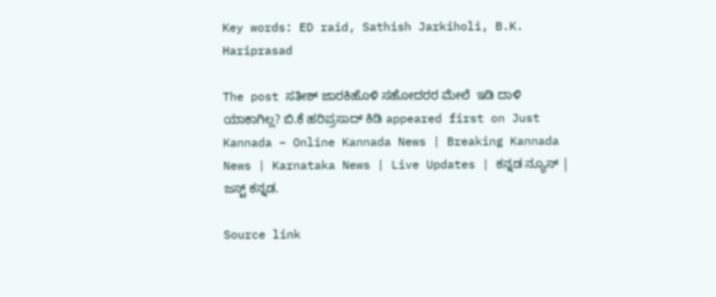Key words: ED raid, Sathish Jarkiholi, B.K. Hariprasad

The post ಸತೀಶ್ ಜಾರಕಿಹೊಳಿ ಸಹೋದರರ ಮೇಲೆ  ಇಡಿ ದಾಳಿ ಯಾಕಾಗಿಲ್ಲ? ಬಿ.ಕೆ ಹರಿಪ್ರಸಾದ್ ಕಿಡಿ appeared first on Just Kannada – Online Kannada News | Breaking Kannada News | Karnataka News | Live Updates | ಕನ್ನಡ ನ್ಯೂಸ್ | ಜಸ್ಟ್ ಕನ್ನಡ.

Source link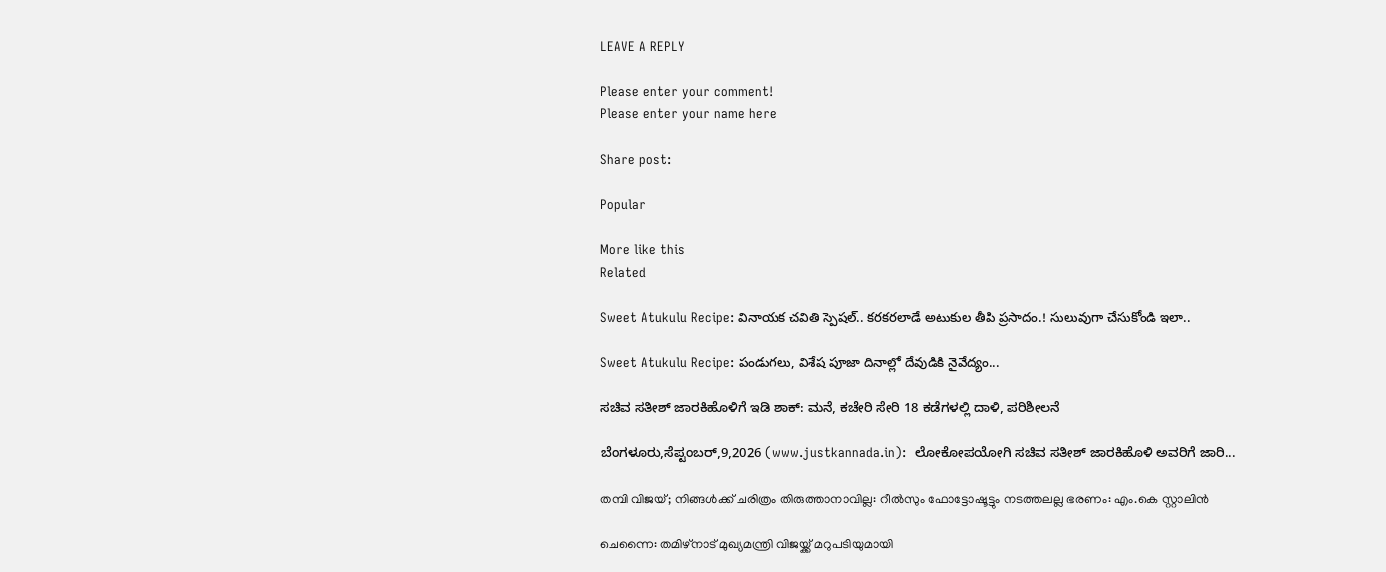LEAVE A REPLY

Please enter your comment!
Please enter your name here

Share post:

Popular

More like this
Related

Sweet Atukulu Recipe: వినాయక చవితి స్పెషల్.. కరకరలాడే అటుకుల తీపి ప్రసాదం.! సులువుగా చేసుకోండి ఇలా..

Sweet Atukulu Recipe: పండుగలు, విశేష పూజా దినాల్లో దేవుడికి నైవేద్యం...

ಸಚಿವ ಸತೀಶ್ ಜಾರಕಿಹೊಳಿಗೆ ಇಡಿ ಶಾಕ್: ಮನೆ, ಕಚೇರಿ ಸೇರಿ 18 ಕಡೆಗಳಲ್ಲಿ ದಾಳಿ, ಪರಿಶೀಲನೆ

ಬೆಂಗಳೂರು,ಸೆಪ್ಟಂಬರ್,9,2026 (www.justkannada.in):  ಲೋಕೋಪಯೋಗಿ ಸಚಿವ ಸತೀಶ್ ಜಾರಕಿಹೊಳಿ ಅವರಿಗೆ ಜಾರಿ...

തമ്പി വിജയ്; നിങ്ങള്‍ക്ക് ചരിത്രം തിരുത്താനാവില്ല: റീല്‍സും ഫോട്ടോഷൂട്ടും നടത്തലല്ല ഭരണം: എം.കെ സ്റ്റാലിന്‍

ചെന്നൈ: തമിഴ്‌നാട് മുഖ്യമന്ത്രി വിജയ്ക്ക് മറുപടിയുമായി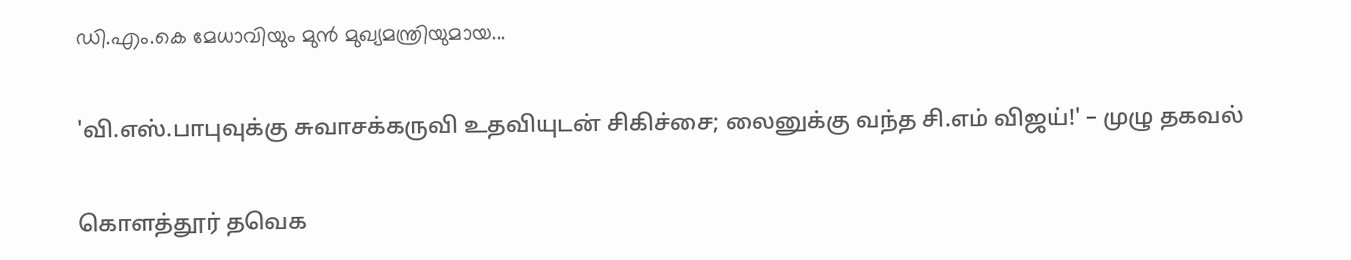ഡി.എം.കെ മേധാവിയും മുന്‍ മുഖ്യമന്ത്രിയുമായ...

'வி.எஸ்.பாபுவுக்கு சுவாசக்கருவி உதவியுடன் சிகிச்சை; லைனுக்கு வந்த சி.எம் விஜய்!' – முழு தகவல்

கொளத்தூர் தவெக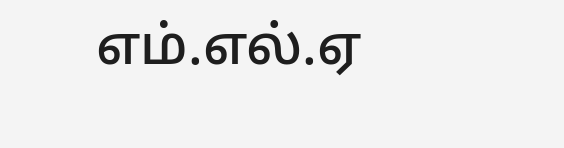எம்.எல்.ஏ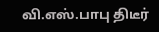வி.எஸ்.பாபு திடீர்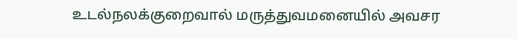உடல்நலக்குறைவால் மருத்துவமனையில் அவசர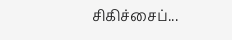சிகிச்சைப்...